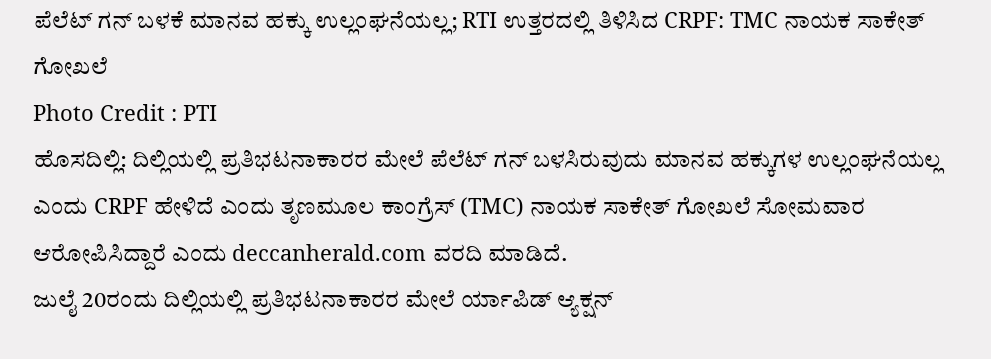ಪೆಲೆಟ್ ಗನ್ ಬಳಕೆ ಮಾನವ ಹಕ್ಕು ಉಲ್ಲಂಘನೆಯಲ್ಲ; RTI ಉತ್ತರದಲ್ಲಿ ತಿಳಿಸಿದ CRPF: TMC ನಾಯಕ ಸಾಕೇತ್ ಗೋಖಲೆ
Photo Credit : PTI
ಹೊಸದಿಲ್ಲಿ: ದಿಲ್ಲಿಯಲ್ಲಿ ಪ್ರತಿಭಟನಾಕಾರರ ಮೇಲೆ ಪೆಲೆಟ್ ಗನ್ ಬಳಸಿರುವುದು ಮಾನವ ಹಕ್ಕುಗಳ ಉಲ್ಲಂಘನೆಯಲ್ಲ ಎಂದು CRPF ಹೇಳಿದೆ ಎಂದು ತೃಣಮೂಲ ಕಾಂಗ್ರೆಸ್ (TMC) ನಾಯಕ ಸಾಕೇತ್ ಗೋಖಲೆ ಸೋಮವಾರ ಆರೋಪಿಸಿದ್ದಾರೆ ಎಂದು deccanherald.com ವರದಿ ಮಾಡಿದೆ.
ಜುಲೈ 20ರಂದು ದಿಲ್ಲಿಯಲ್ಲಿ ಪ್ರತಿಭಟನಾಕಾರರ ಮೇಲೆ ರ್ಯಾಪಿಡ್ ಆ್ಯಕ್ಷನ್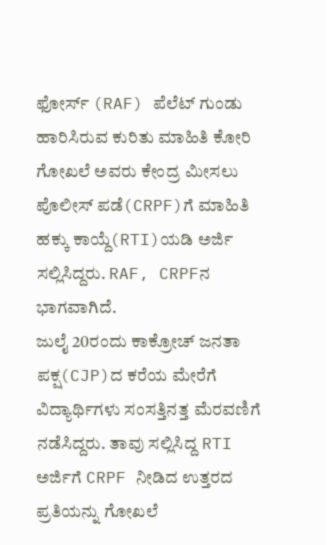ಫೋರ್ಸ್ (RAF) ಪೆಲೆಟ್ ಗುಂಡು ಹಾರಿಸಿರುವ ಕುರಿತು ಮಾಹಿತಿ ಕೋರಿ ಗೋಖಲೆ ಅವರು ಕೇಂದ್ರ ಮೀಸಲು ಪೊಲೀಸ್ ಪಡೆ(CRPF)ಗೆ ಮಾಹಿತಿ ಹಕ್ಕು ಕಾಯ್ದೆ(RTI)ಯಡಿ ಅರ್ಜಿ ಸಲ್ಲಿಸಿದ್ದರು. RAF, CRPFನ ಭಾಗವಾಗಿದೆ.
ಜುಲೈ 20ರಂದು ಕಾಕ್ರೋಚ್ ಜನತಾ ಪಕ್ಷ(CJP)ದ ಕರೆಯ ಮೇರೆಗೆ ವಿದ್ಯಾರ್ಥಿಗಳು ಸಂಸತ್ತಿನತ್ತ ಮೆರವಣಿಗೆ ನಡೆಸಿದ್ದರು. ತಾವು ಸಲ್ಲಿಸಿದ್ದ RTI ಅರ್ಜಿಗೆ CRPF ನೀಡಿದ ಉತ್ತರದ ಪ್ರತಿಯನ್ನು ಗೋಖಲೆ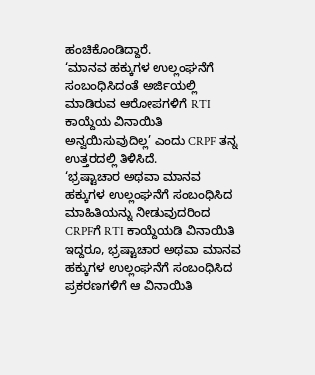ಹಂಚಿಕೊಂಡಿದ್ದಾರೆ.
‘ಮಾನವ ಹಕ್ಕುಗಳ ಉಲ್ಲಂಘನೆಗೆ ಸಂಬಂಧಿಸಿದಂತೆ ಅರ್ಜಿಯಲ್ಲಿ ಮಾಡಿರುವ ಆರೋಪಗಳಿಗೆ RTI ಕಾಯ್ದೆಯ ವಿನಾಯಿತಿ ಅನ್ವಯಿಸುವುದಿಲ್ಲ’ ಎಂದು CRPF ತನ್ನ ಉತ್ತರದಲ್ಲಿ ತಿಳಿಸಿದೆ.
‘ಭ್ರಷ್ಟಾಚಾರ ಅಥವಾ ಮಾನವ ಹಕ್ಕುಗಳ ಉಲ್ಲಂಘನೆಗೆ ಸಂಬಂಧಿಸಿದ ಮಾಹಿತಿಯನ್ನು ನೀಡುವುದರಿಂದ CRPFಗೆ RTI ಕಾಯ್ದೆಯಡಿ ವಿನಾಯಿತಿ ಇದ್ದರೂ, ಭ್ರಷ್ಟಾಚಾರ ಅಥವಾ ಮಾನವ ಹಕ್ಕುಗಳ ಉಲ್ಲಂಘನೆಗೆ ಸಂಬಂಧಿಸಿದ ಪ್ರಕರಣಗಳಿಗೆ ಆ ವಿನಾಯಿತಿ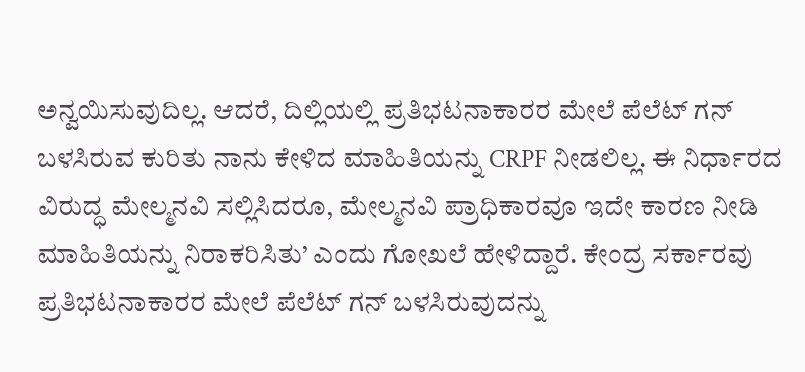ಅನ್ವಯಿಸುವುದಿಲ್ಲ. ಆದರೆ, ದಿಲ್ಲಿಯಲ್ಲಿ ಪ್ರತಿಭಟನಾಕಾರರ ಮೇಲೆ ಪೆಲೆಟ್ ಗನ್ ಬಳಸಿರುವ ಕುರಿತು ನಾನು ಕೇಳಿದ ಮಾಹಿತಿಯನ್ನು CRPF ನೀಡಲಿಲ್ಲ. ಈ ನಿರ್ಧಾರದ ವಿರುದ್ಧ ಮೇಲ್ಮನವಿ ಸಲ್ಲಿಸಿದರೂ, ಮೇಲ್ಮನವಿ ಪ್ರಾಧಿಕಾರವೂ ಇದೇ ಕಾರಣ ನೀಡಿ ಮಾಹಿತಿಯನ್ನು ನಿರಾಕರಿಸಿತು’ ಎಂದು ಗೋಖಲೆ ಹೇಳಿದ್ದಾರೆ. ಕೇಂದ್ರ ಸರ್ಕಾರವು ಪ್ರತಿಭಟನಾಕಾರರ ಮೇಲೆ ಪೆಲೆಟ್ ಗನ್ ಬಳಸಿರುವುದನ್ನು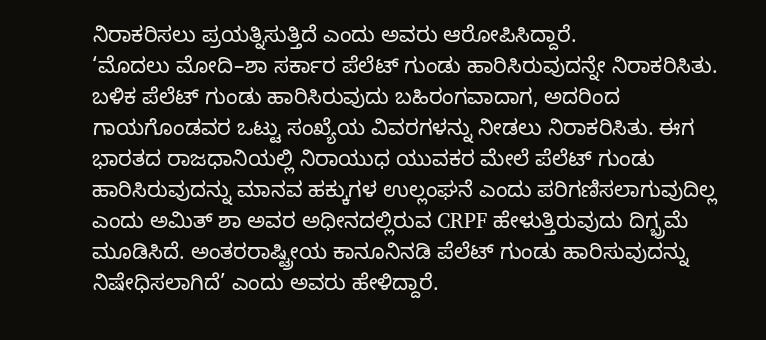ನಿರಾಕರಿಸಲು ಪ್ರಯತ್ನಿಸುತ್ತಿದೆ ಎಂದು ಅವರು ಆರೋಪಿಸಿದ್ದಾರೆ.
‘ಮೊದಲು ಮೋದಿ–ಶಾ ಸರ್ಕಾರ ಪೆಲೆಟ್ ಗುಂಡು ಹಾರಿಸಿರುವುದನ್ನೇ ನಿರಾಕರಿಸಿತು. ಬಳಿಕ ಪೆಲೆಟ್ ಗುಂಡು ಹಾರಿಸಿರುವುದು ಬಹಿರಂಗವಾದಾಗ, ಅದರಿಂದ ಗಾಯಗೊಂಡವರ ಒಟ್ಟು ಸಂಖ್ಯೆಯ ವಿವರಗಳನ್ನು ನೀಡಲು ನಿರಾಕರಿಸಿತು. ಈಗ ಭಾರತದ ರಾಜಧಾನಿಯಲ್ಲಿ ನಿರಾಯುಧ ಯುವಕರ ಮೇಲೆ ಪೆಲೆಟ್ ಗುಂಡು ಹಾರಿಸಿರುವುದನ್ನು ಮಾನವ ಹಕ್ಕುಗಳ ಉಲ್ಲಂಘನೆ ಎಂದು ಪರಿಗಣಿಸಲಾಗುವುದಿಲ್ಲ ಎಂದು ಅಮಿತ್ ಶಾ ಅವರ ಅಧೀನದಲ್ಲಿರುವ CRPF ಹೇಳುತ್ತಿರುವುದು ದಿಗ್ಭ್ರಮೆ ಮೂಡಿಸಿದೆ. ಅಂತರರಾಷ್ಟ್ರೀಯ ಕಾನೂನಿನಡಿ ಪೆಲೆಟ್ ಗುಂಡು ಹಾರಿಸುವುದನ್ನು ನಿಷೇಧಿಸಲಾಗಿದೆ’ ಎಂದು ಅವರು ಹೇಳಿದ್ದಾರೆ.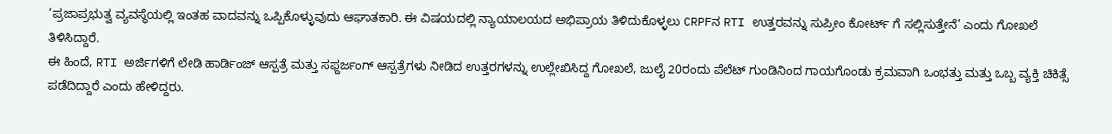‘ಪ್ರಜಾಪ್ರಭುತ್ವ ವ್ಯವಸ್ಥೆಯಲ್ಲಿ ಇಂತಹ ವಾದವನ್ನು ಒಪ್ಪಿಕೊಳ್ಳುವುದು ಆಘಾತಕಾರಿ. ಈ ವಿಷಯದಲ್ಲಿ ನ್ಯಾಯಾಲಯದ ಅಭಿಪ್ರಾಯ ತಿಳಿದುಕೊಳ್ಳಲು CRPFನ RTI ಉತ್ತರವನ್ನು ಸುಪ್ರೀಂ ಕೋರ್ಟ್ ಗೆ ಸಲ್ಲಿಸುತ್ತೇನೆ’ ಎಂದು ಗೋಖಲೆ ತಿಳಿಸಿದ್ದಾರೆ.
ಈ ಹಿಂದೆ, RTI ಅರ್ಜಿಗಳಿಗೆ ಲೇಡಿ ಹಾರ್ಡಿಂಜ್ ಆಸ್ಪತ್ರೆ ಮತ್ತು ಸಫ್ದರ್ಜಂಗ್ ಆಸ್ಪತ್ರೆಗಳು ನೀಡಿದ ಉತ್ತರಗಳನ್ನು ಉಲ್ಲೇಖಿಸಿದ್ದ ಗೋಖಲೆ, ಜುಲೈ 20ರಂದು ಪೆಲೆಟ್ ಗುಂಡಿನಿಂದ ಗಾಯಗೊಂಡು ಕ್ರಮವಾಗಿ ಒಂಭತ್ತು ಮತ್ತು ಒಬ್ಬ ವ್ಯಕ್ತಿ ಚಿಕಿತ್ಸೆ ಪಡೆದಿದ್ದಾರೆ ಎಂದು ಹೇಳಿದ್ದರು.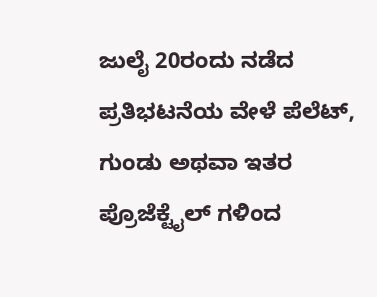ಜುಲೈ 20ರಂದು ನಡೆದ ಪ್ರತಿಭಟನೆಯ ವೇಳೆ ಪೆಲೆಟ್, ಗುಂಡು ಅಥವಾ ಇತರ ಪ್ರೊಜೆಕ್ಟೈಲ್ ಗಳಿಂದ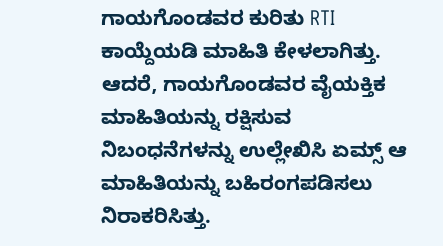ಗಾಯಗೊಂಡವರ ಕುರಿತು RTI ಕಾಯ್ದೆಯಡಿ ಮಾಹಿತಿ ಕೇಳಲಾಗಿತ್ತು. ಆದರೆ, ಗಾಯಗೊಂಡವರ ವೈಯಕ್ತಿಕ ಮಾಹಿತಿಯನ್ನು ರಕ್ಷಿಸುವ ನಿಬಂಧನೆಗಳನ್ನು ಉಲ್ಲೇಖಿಸಿ ಏಮ್ಸ್ ಆ ಮಾಹಿತಿಯನ್ನು ಬಹಿರಂಗಪಡಿಸಲು ನಿರಾಕರಿಸಿತ್ತು.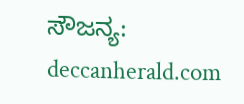ಸೌಜನ್ಯ: deccanherald.com